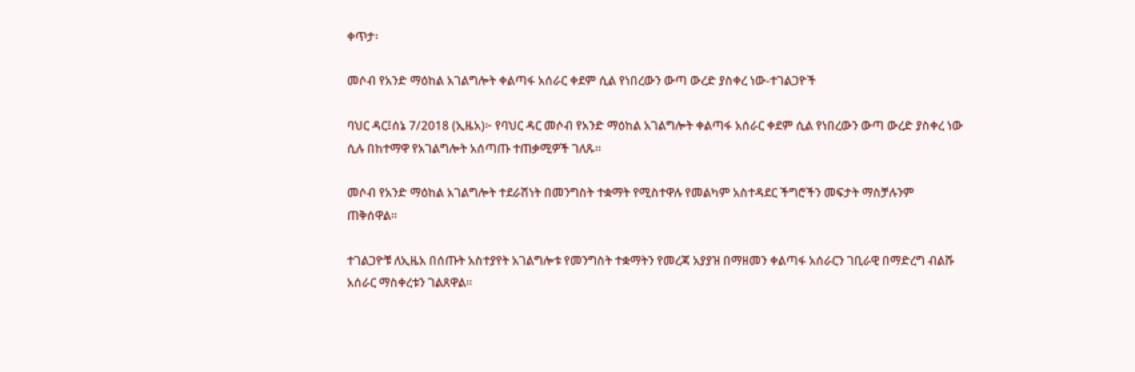ቀጥታ፡

መሶብ የአንድ ማዕከል አገልግሎት ቀልጣፋ አሰራር ቀደም ሲል የነበረውን ውጣ ውረድ ያስቀረ ነው-ተገልጋዮች

ባህር ዳር፤ሰኔ 7/2018 (ኢዜአ)፦ የባህር ዳር መሶብ የአንድ ማዕከል አገልግሎት ቀልጣፋ አሰራር ቀደም ሲል የነበረውን ውጣ ውረድ ያስቀረ ነው ሲሉ በከተማዋ የአገልግሎት አሰጣጡ ተጠቃሚዎች ገለጹ።

መሶብ የአንድ ማዕከል አገልግሎት ተደራሽነት በመንግስት ተቋማት የሚስተዋሉ የመልካም አስተዳደር ችግሮችን መፍታት ማስቻሉንም ጠቅሰዋል።

ተገልጋዮቹ ለኢዜአ በሰጡት አስተያየት አገልግሎቱ የመንግስት ተቋማትን የመረጃ አያያዝ በማዘመን ቀልጣፋ አሰራርን ገቢራዊ በማድረግ ብልሹ አሰራር ማስቀረቱን ገልጸዋል።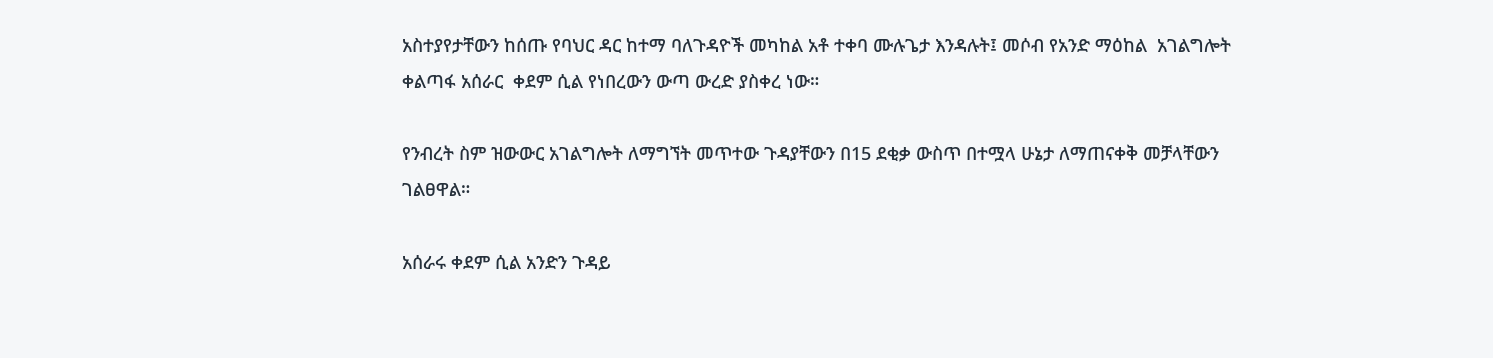አስተያየታቸውን ከሰጡ የባህር ዳር ከተማ ባለጉዳዮች መካከል አቶ ተቀባ ሙሉጌታ እንዳሉት፤ መሶብ የአንድ ማዕከል  አገልግሎት ቀልጣፋ አሰራር  ቀደም ሲል የነበረውን ውጣ ውረድ ያስቀረ ነው።

የንብረት ስም ዝውውር አገልግሎት ለማግኘት መጥተው ጉዳያቸውን በ15 ደቂቃ ውስጥ በተሟላ ሁኔታ ለማጠናቀቅ መቻላቸውን ገልፀዋል።

አሰራሩ ቀደም ሲል አንድን ጉዳይ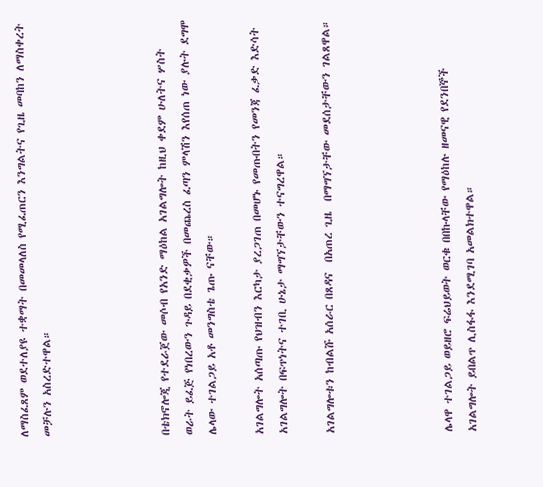ለማስፈጸም ወደተለያዩ ተቋማት በመመላለስ የሚፈጠርን እንግልትና የጊዜ መባከን ለማስቀረት መቻሉን አስረድተዋል።




በቴክኖሎጂ የተደራጀው መሶብ የአንድ ማዕከል አገልግሎት ከዚህ ቀደም ሁለትና ሦስት ወራት ይፈጅ የነበረውን ጉዳይ በደቂቃዎች በመጨረስ ፈጣን ምላሽን እየሰጠ ነው ያሉት ደግሞ ሌላው ተገልጋይ አቶ መንግስቴ ጌጡ ናቸው።

አገልግሎት አሰጣጡ የህዝብን እርካታ ያረጋገጠ በመሆኑ የመጡበትን የመንጃ ፈቃድ እድሳት አገልግሎት በፍጥነትና ተገቢ ሁኔታ ማግኘታቸውን ተናግረዋል።

አገልግሎቱን ከብልሹ አሰራር በጸዳና  በአጠረ ጊዜ  በማግኘታቸው መደሰታቸውን ገልጸዋል።




ሌላዋ ተገልጋይ ወይዘሮ ፍሬህይወት ወርቁ በበኩላቸው የማዕከሉ ዘመናዊ የደንበኞች አገልግሎት ይበልጥ ሊስፋፋ እንደሚገባ አመልክተዋል።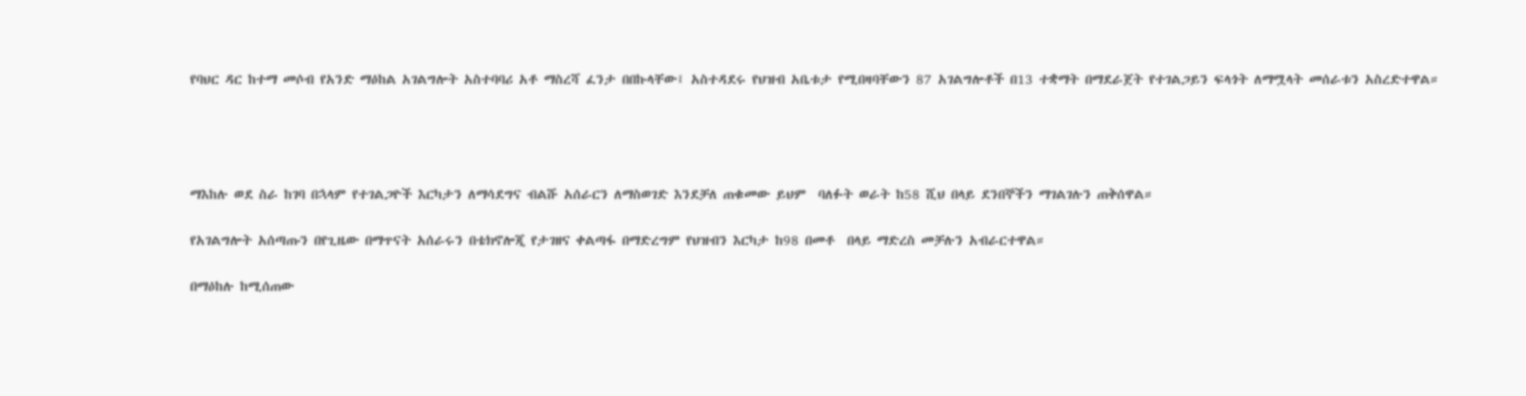የባህር ዳር ከተማ መሶብ የአንድ ማዕከል አገልግሎት አስተባባሪ አቶ ማስረሻ ፈንታ በበኩላቸው፤ አስተዳደሩ የህዝብ አቤቱታ የሚበዛባቸውን 87 አገልግሎቶች በ13 ተቋማት በማደራጀት የተገልጋይን ፍላጎት ለማሟላት መሰራቱን አስረድተዋል።




ማእከሉ ወደ ስራ ከገባ በኋላም የተገልጋዮች እርካታን ለማሳደግና ብልሹ አሰራርን ለማስወገድ እንደቻለ ጠቁመው ይህም  ባለፉት ወራት ከ58 ሺህ በላይ ደንበኞችን ማገልገሉን ጠቅሰዋል።

የአገልግሎት አሰጣጡን በየጊዜው በማጥናት አሰራሩን በቴክኖሎጂ የታገዘና ቀልጣፋ በማድረግም የህዝብን እርካታ ከ98 በመቶ  በላይ ማድረስ መቻሉን አብራርተዋል።

በማዕከሉ ከሚሰጠው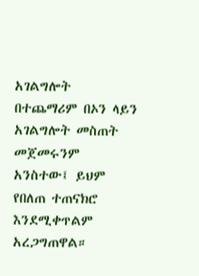አገልግሎት በተጨማሪም በኦን ላይን አገልግሎት መስጠት መጀመሩንም አንስተው፤ ይህም የበለጠ ተጠናክሮ እንደሚቀጥልም አረጋግጠዋል።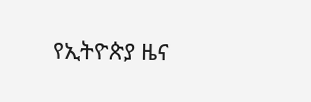የኢትዮጵያ ዜና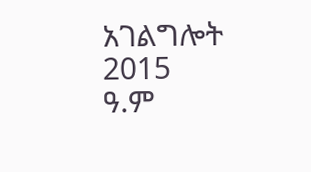አገልግሎት
2015
ዓ.ም